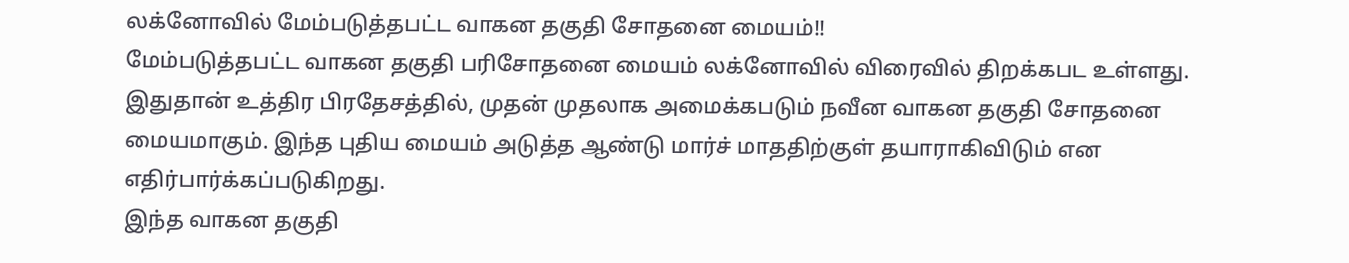லக்னோவில் மேம்படுத்தபட்ட வாகன தகுதி சோதனை மையம்!!
மேம்படுத்தபட்ட வாகன தகுதி பரிசோதனை மையம் லக்னோவில் விரைவில் திறக்கபட உள்ளது.
இதுதான் உத்திர பிரதேசத்தில், முதன் முதலாக அமைக்கபடும் நவீன வாகன தகுதி சோதனை மையமாகும். இந்த புதிய மையம் அடுத்த ஆண்டு மார்ச் மாததிற்குள் தயாராகிவிடும் என எதிர்பார்க்கப்படுகிறது.
இந்த வாகன தகுதி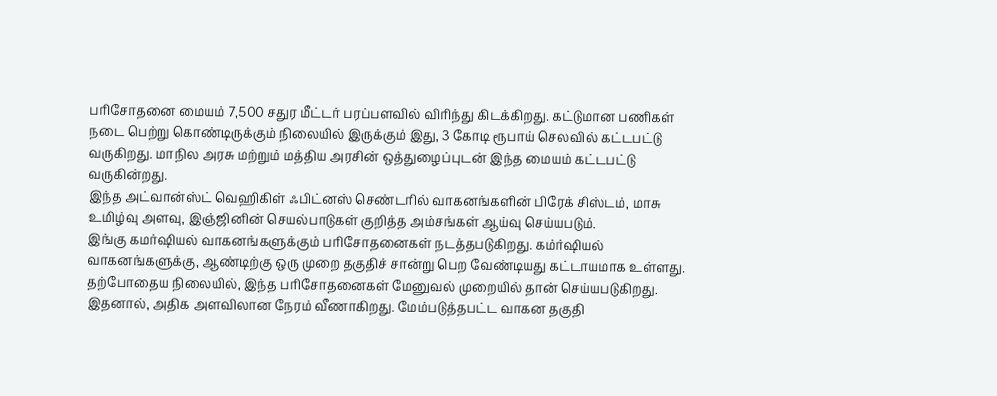பரிசோதனை மையம் 7,500 சதுர மீட்டர் பரப்பளவில் விரிந்து கிடக்கிறது. கட்டுமான பணிகள் நடை பெற்று கொண்டிருக்கும் நிலையில் இருக்கும் இது, 3 கோடி ரூபாய் செலவில் கட்டபட்டு வருகிறது. மாநில அரசு மற்றும் மத்திய அரசின் ஒத்துழைப்புடன் இந்த மையம் கட்டபட்டு வருகின்றது.
இந்த அட்வான்ஸ்ட் வெஹிகிள் ஃபிட்னஸ் செண்டரில் வாகனங்களின் பிரேக் சிஸ்டம், மாசு உமிழ்வு அளவு, இஞ்ஜினின் செயல்பாடுகள் குறித்த அம்சங்கள் ஆய்வு செய்யபடும்.
இங்கு கமர்ஷியல் வாகனங்களுக்கும் பரிசோதனைகள் நடத்தபடுகிறது. கம்ர்ஷியல் வாகனங்களுக்கு, ஆண்டிற்கு ஒரு முறை தகுதிச் சான்று பெற வேண்டியது கட்டாயமாக உள்ளது.
தற்போதைய நிலையில், இந்த பரிசோதனைகள் மேனுவல் முறையில் தான் செய்யபடுகிறது. இதனால், அதிக அளவிலான நேரம் வீணாகிறது. மேம்படுத்தபட்ட வாகன தகுதி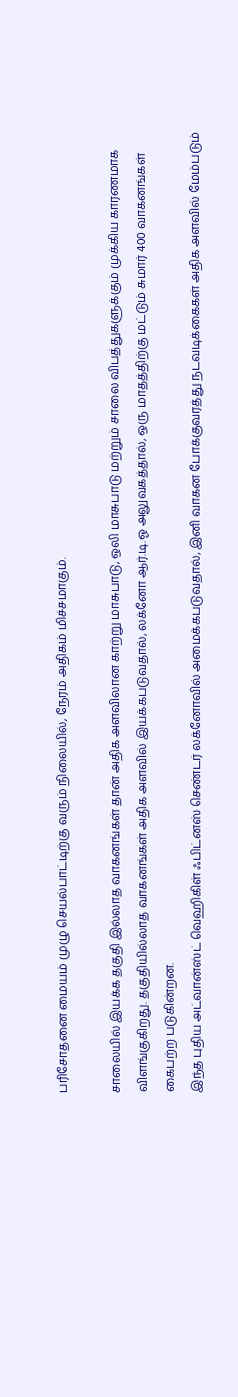பரிசோதனை மையம் முழு செயல்பாட்டிற்கு வரும் நிலையில், நேரம் அதிகம் மிச்சமாகும்.

சாலையில் இயக்க தகுதி இல்லாத வாகனங்கள் தான் அதிக அளவிலான காற்று மாசுபாடு, ஒலி மாசுபாடு மற்றும் சாலை விபத்துகளுக்கும் முக்கிய காரணமாக விளங்குகிறது. தகுதியில்லாத வாகனங்கள் அதிக அளவில் இயக்கபடுவதால், லக்னோ ஆர்.டி.ஓ அலுவகத்தால், ஒரு மாதத்திற்கு மட்டும் சுமார் 400 வாகனங்கள் கைபற்ற படுகின்றன.
இந்த புதிய அட்வான்ஸ்ட் வெஹிகிள் ஃபிட்னஸ் செண்டர் லக்னோவில் அமைக்கபடுவதால், இனி வாகன போக்குவரத்து நடவடிக்கைகள் அதிக அளவில் மேம்படும்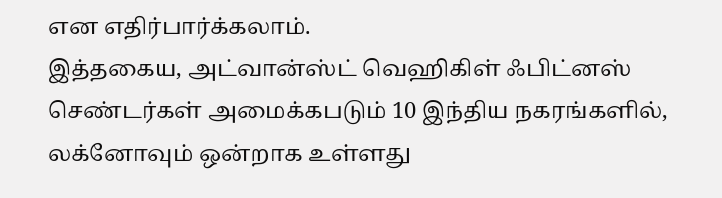என எதிர்பார்க்கலாம்.
இத்தகைய, அட்வான்ஸ்ட் வெஹிகிள் ஃபிட்னஸ் செண்டர்கள் அமைக்கபடும் 10 இந்திய நகரங்களில், லக்னோவும் ஒன்றாக உள்ளது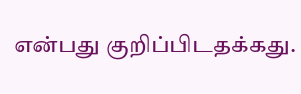என்பது குறிப்பிடதக்கது.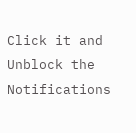Click it and Unblock the Notifications